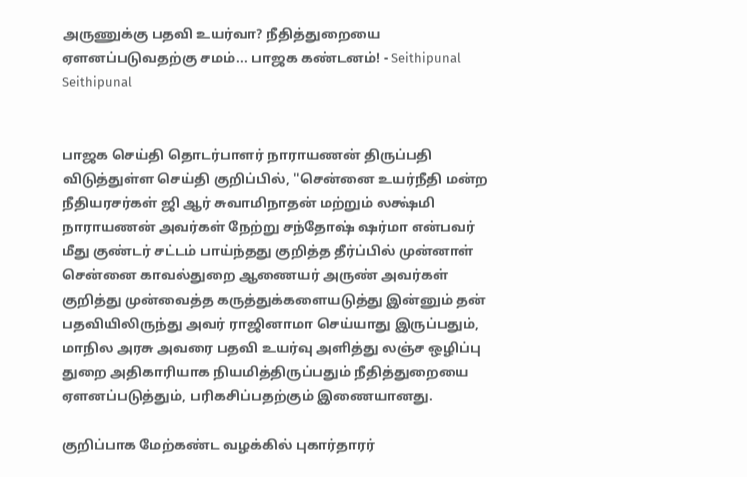அருணுக்கு பதவி உயர்வா? நீதித்துறையை ஏளனப்படுவதற்கு சமம்... பாஜக கண்டனம்! - Seithipunal
Seithipunal


பாஜக செய்தி தொடர்பாளர் நாராயணன் திருப்பதி விடுத்துள்ள செய்தி குறிப்பில், ''சென்னை உயர்நீதி மன்ற நீதியரசர்கள் ஜி ஆர் சுவாமிநாதன் மற்றும் லக்ஷ்மி நாராயணன் அவர்கள் நேற்று சந்தோஷ் ஷர்மா என்பவர் மீது குண்டர் சட்டம் பாய்ந்தது குறித்த தீர்ப்பில் முன்னாள் சென்னை காவல்துறை ஆணையர் அருண் அவர்கள் குறித்து முன்வைத்த கருத்துக்களையடுத்து இன்னும் தன் பதவியிலிருந்து அவர் ராஜினாமா செய்யாது இருப்பதும், மாநில அரசு அவரை பதவி உயர்வு அளித்து லஞ்ச ஒழிப்பு துறை அதிகாரியாக நியமித்திருப்பதும் நீதித்துறையை ஏளனப்படுத்தும், பரிகசிப்பதற்கும் இணையானது.

குறிப்பாக மேற்கண்ட வழக்கில் புகார்தாரர்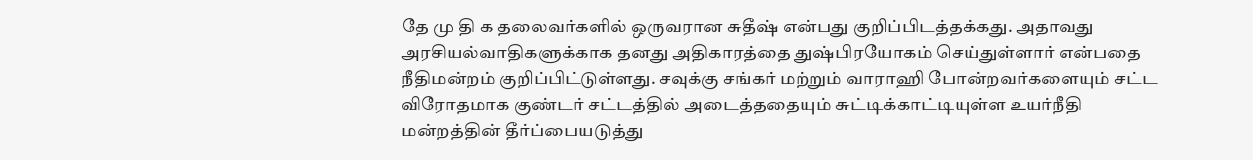தே மு தி க தலைவர்களில் ஒருவரான சுதீஷ் என்பது குறிப்பிடத்தக்கது. அதாவது அரசியல்வாதிகளுக்காக தனது அதிகாரத்தை துஷ்பிரயோகம் செய்துள்ளார் என்பதை நீதிமன்றம் குறிப்பிட்டுள்ளது. சவுக்கு சங்கர் மற்றும் வாராஹி போன்றவர்களையும் சட்ட விரோதமாக குண்டர் சட்டத்தில் அடைத்ததையும் சுட்டிக்காட்டியுள்ள உயர்நீதி மன்றத்தின் தீர்ப்பையடுத்து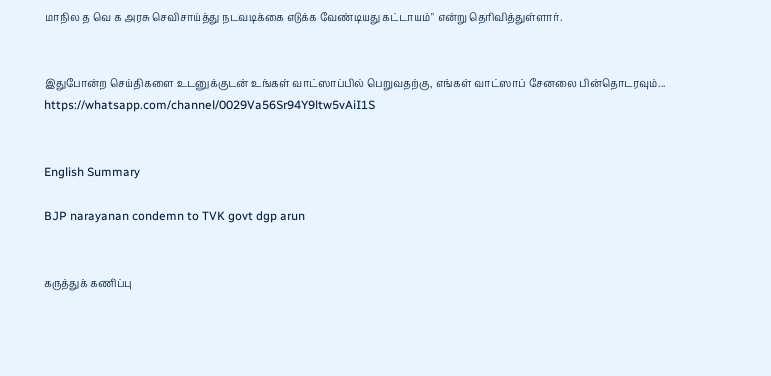மாநில த வெ க அரசு செவிசாய்த்து நடவடிக்கை எடுக்க வேண்டியது கட்டாயம்" என்று தெரிவித்துள்ளார்.


இதுபோன்ற செய்திகளை உடனுக்குடன் உங்கள் வாட்ஸாப்பில் பெறுவதற்கு, எங்கள் வாட்ஸாப் சேனலை பின்தொடரவும்... https://whatsapp.com/channel/0029Va56Sr94Y9ltw5vAiI1S


English Summary

BJP narayanan condemn to TVK govt dgp arun


கருத்துக் கணிப்பு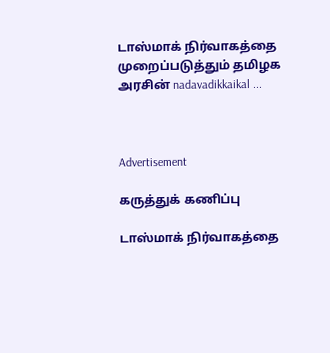டாஸ்மாக் நிர்வாகத்தை முறைப்படுத்தும் தமிழக அரசின் nadavadikkaikal ...



Advertisement

கருத்துக் கணிப்பு

டாஸ்மாக் நிர்வாகத்தை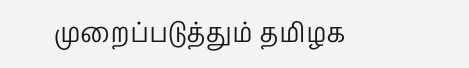முறைப்படுத்தும் தமிழக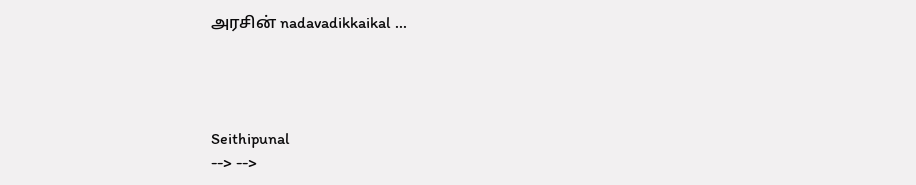அரசின் nadavadikkaikal ...




Seithipunal
--> -->